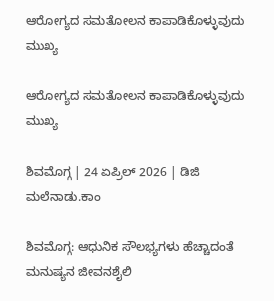ಆರೋಗ್ಯದ ಸಮತೋಲನ ಕಾಪಾಡಿಕೊಳ್ಳುವುದು ಮುಖ್ಯ

ಆರೋಗ್ಯದ ಸಮತೋಲನ ಕಾಪಾಡಿಕೊಳ್ಳುವುದು ಮುಖ್ಯ

ಶಿವಮೊಗ್ಗ | 24 ಏಪ್ರಿಲ್‌ 2026 | ಡಿಜಿ ಮಲೆನಾಡು.ಕಾಂ

ಶಿವಮೊಗ್ಗ: ಆಧುನಿಕ ಸೌಲಭ್ಯಗಳು ಹೆಚ್ಚಾದಂತೆ ಮನುಷ್ಯನ ಜೀವನಶೈಲಿ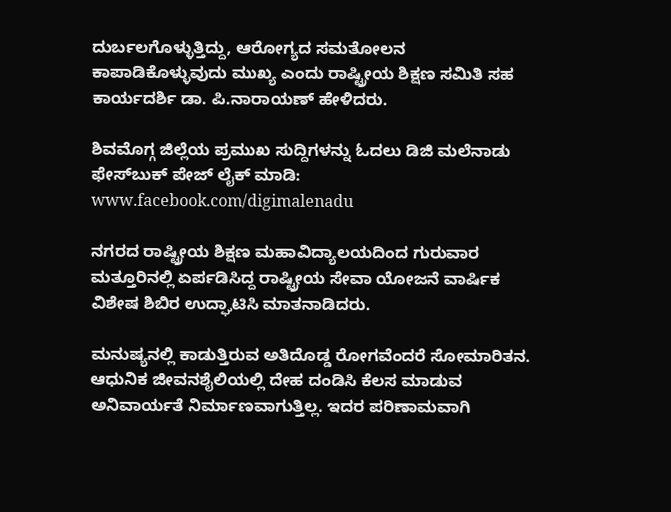ದುರ್ಬಲಗೊಳ್ಳುತ್ತಿದ್ದು, ಆರೋಗ್ಯದ ಸಮತೋಲನ ಕಾಪಾಡಿಕೊಳ್ಳುವುದು ಮುಖ್ಯ ಎಂದು ರಾಷ್ಟ್ರೀಯ ಶಿಕ್ಷಣ ಸಮಿತಿ ಸಹ ಕಾರ್ಯದರ್ಶಿ ಡಾ. ಪಿ.ನಾರಾಯಣ್ ಹೇಳಿದರು.

ಶಿವಮೊಗ್ಗ ಜಿಲ್ಲೆಯ ಪ್ರಮುಖ ಸುದ್ದಿಗಳನ್ನು ಓದಲು ಡಿಜಿ ಮಲೆನಾಡು ಫೇಸ್‌ಬುಕ್‌ ಪೇಜ್‌ ಲೈಕ್‌ ಮಾಡಿ: www.facebook.com/digimalenadu

ನಗರದ ರಾಷ್ಟ್ರೀಯ ಶಿಕ್ಷಣ ಮಹಾವಿದ್ಯಾಲಯದಿಂದ ಗುರುವಾರ ಮತ್ತೂರಿನಲ್ಲಿ ಏರ್ಪಡಿಸಿದ್ದ ರಾಷ್ಟ್ರೀಯ ಸೇವಾ ಯೋಜನೆ ವಾರ್ಷಿಕ ವಿಶೇಷ ಶಿಬಿರ ಉದ್ಘಾಟಿಸಿ ಮಾತನಾಡಿದರು.

ಮನುಷ್ಯನಲ್ಲಿ ಕಾಡುತ್ತಿರುವ ಅತಿದೊಡ್ಡ ರೋಗವೆಂದರೆ ಸೋಮಾರಿತನ. ಆಧುನಿಕ ಜೀವನಶೈಲಿಯಲ್ಲಿ ದೇಹ ದಂಡಿಸಿ ಕೆಲಸ ಮಾಡುವ ಅನಿವಾರ್ಯತೆ ನಿರ್ಮಾಣವಾಗುತ್ತಿಲ್ಲ. ಇದರ ಪರಿಣಾಮವಾಗಿ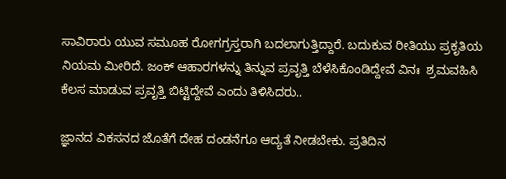ಸಾವಿರಾರು ಯುವ ಸಮೂಹ ರೋಗಗ್ರಸ್ತರಾಗಿ ಬದಲಾಗುತ್ತಿದ್ದಾರೆ. ಬದುಕುವ ರೀತಿಯು ಪ್ರಕೃತಿಯ ನಿಯಮ ಮೀರಿದೆ. ಜಂಕ್ ಆಹಾರಗಳನ್ನು ತಿನ್ನುವ ಪ್ರವೃತ್ತಿ ಬೆಳೆಸಿಕೊಂಡಿದ್ದೇವೆ ವಿನಃ  ಶ್ರಮವಹಿಸಿ ಕೆಲಸ ಮಾಡುವ ಪ್ರವೃತ್ತಿ ಬಿಟ್ಟಿದ್ದೇವೆ ಎಂದು ತಿಳಿಸಿದರು..

ಜ್ಞಾನದ ವಿಕಸನದ ಜೊತೆಗೆ ದೇಹ ದಂಡನೆಗೂ ಆದ್ಯತೆ ನೀಡಬೇಕು. ಪ್ರತಿದಿನ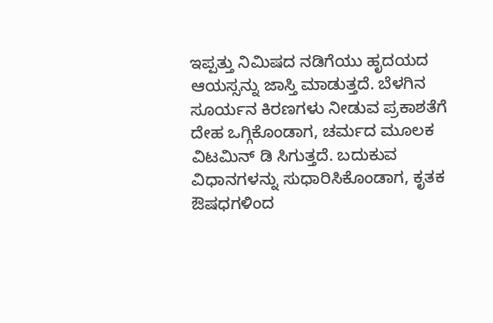ಇಪ್ಪತ್ತು ನಿಮಿಷದ ನಡಿಗೆಯು ಹೃದಯದ ಆಯಸ್ಸನ್ನು ಜಾಸ್ತಿ ಮಾಡುತ್ತದೆ. ಬೆಳಗಿನ ಸೂರ್ಯನ ಕಿರಣಗಳು ನೀಡುವ ಪ್ರಕಾಶತೆಗೆ ದೇಹ ಒಗ್ಗಿಕೊಂಡಾಗ, ಚರ್ಮದ ಮೂಲಕ ವಿಟಮಿನ್ ಡಿ ಸಿಗುತ್ತದೆ. ಬದುಕುವ ವಿಧಾನಗಳನ್ನು ಸುಧಾರಿಸಿಕೊಂಡಾಗ, ಕೃತಕ ಔಷಧಗಳಿಂದ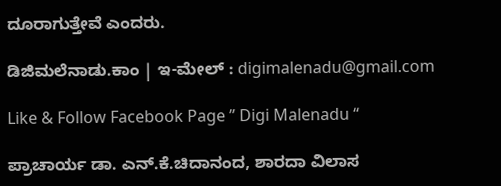ದೂರಾಗುತ್ತೇವೆ ಎಂದರು.

ಡಿಜಿಮಲೆನಾಡು.ಕಾಂ | ಇ-ಮೇಲ್‌ : digimalenadu@gmail.com

Like & Follow Facebook Page ” Digi Malenadu “

ಪ್ರಾಚಾರ್ಯ ಡಾ. ಎನ್.ಕೆ.ಚಿದಾನಂದ, ಶಾರದಾ ವಿಲಾಸ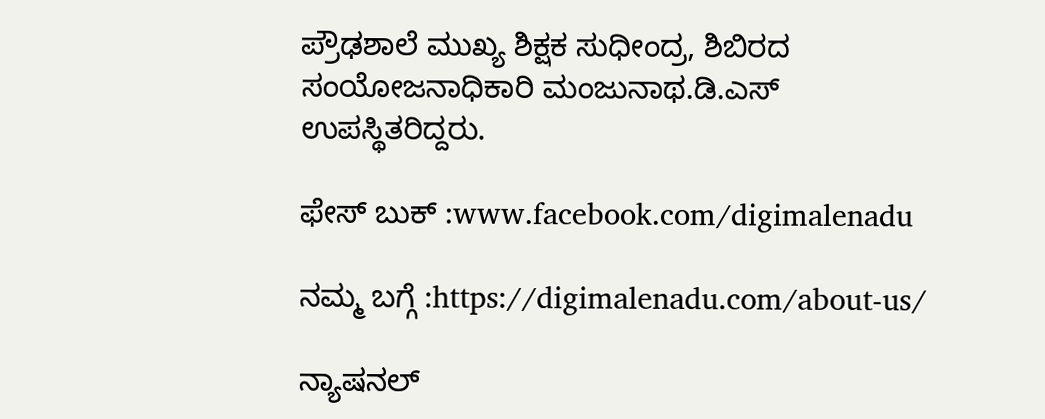ಪ್ರೌಢಶಾಲೆ ಮುಖ್ಯ ಶಿಕ್ಷಕ ಸುಧೀಂದ್ರ, ಶಿಬಿರದ ಸಂಯೋಜನಾಧಿಕಾರಿ ಮಂಜುನಾಥ.ಡಿ.ಎಸ್ ಉಪಸ್ಥಿತರಿದ್ದರು.

ಫೇಸ್‌ ಬುಕ್‌ :www.facebook.com/digimalenadu

ನಮ್ಮ ಬಗ್ಗೆ :https://digimalenadu.com/about-us/

ನ್ಯಾಷನಲ್‌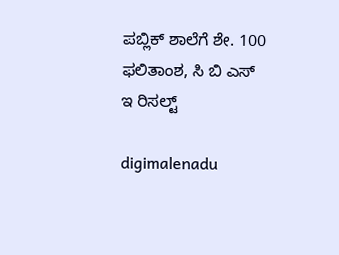ಪಬ್ಲಿಕ್‌ ಶಾಲೆಗೆ ಶೇ. 100 ಫಲಿತಾಂಶ, ಸಿ ಬಿ ಎಸ್‌ ಇ ರಿಸಲ್ಟ್

digimalenadu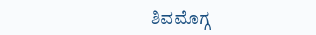ಶಿವಮೊಗ್ಗ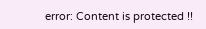error: Content is protected !!